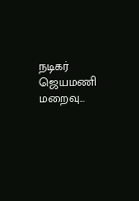நடிகர் ஜெயமணி மறைவு...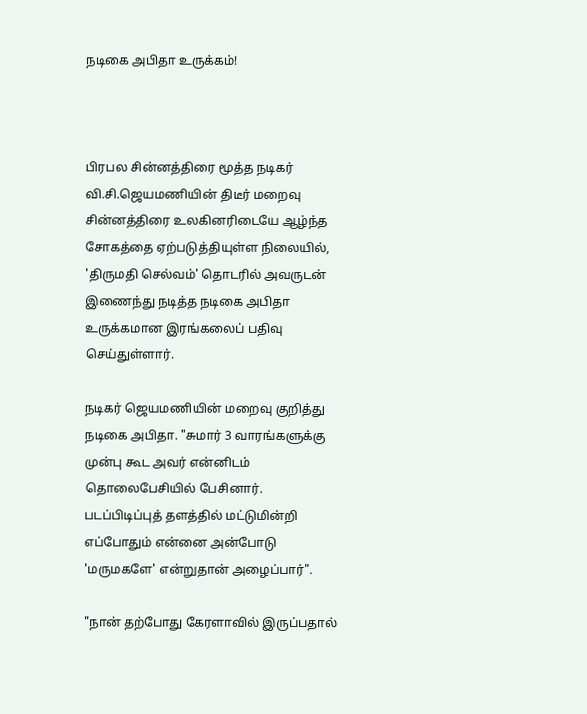நடிகை அபிதா உருக்கம்!



பிரபல சின்னத்திரை மூத்த நடிகர் வி.சி.ஜெயமணியின் திடீர் மறைவு சின்னத்திரை உலகினரிடையே ஆழ்ந்த சோகத்தை ஏற்படுத்தியுள்ள நிலையில், 'திருமதி செல்வம்' தொடரில் அவருடன் இணைந்து நடித்த நடிகை அபிதா உருக்கமான இரங்கலைப் பதிவு செய்துள்ளார்.

நடிகர் ஜெயமணியின் மறைவு குறித்து நடிகை அபிதா. "சுமார் 3 வாரங்களுக்கு முன்பு கூட அவர் என்னிடம் தொலைபேசியில் பேசினார். படப்பிடிப்புத் தளத்தில் மட்டுமின்றி எப்போதும் என்னை அன்போடு 'மருமகளே' என்றுதான் அழைப்பார்".

"நான் தற்போது கேரளாவில் இருப்பதால்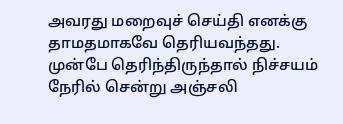அவரது மறைவுச் செய்தி எனக்கு தாமதமாகவே தெரியவந்தது. முன்பே தெரிந்திருந்தால் நிச்சயம் நேரில் சென்று அஞ்சலி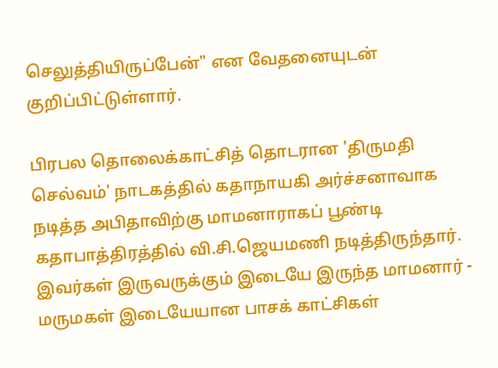செலுத்தியிருப்பேன்" என வேதனையுடன் குறிப்பிட்டுள்ளார்.

பிரபல தொலைக்காட்சித் தொடரான 'திருமதி செல்வம்' நாடகத்தில் கதாநாயகி அர்ச்சனாவாக நடித்த அபிதாவிற்கு மாமனாராகப் பூண்டி கதாபாத்திரத்தில் வி.சி.ஜெயமணி நடித்திருந்தார். இவர்கள் இருவருக்கும் இடையே இருந்த மாமனார் - மருமகள் இடையேயான பாசக் காட்சிகள்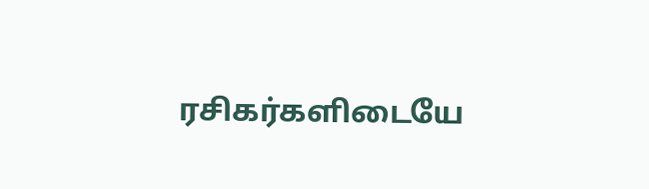ரசிகர்களிடையே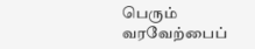பெரும் வரவேற்பைப்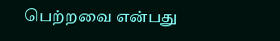பெற்றவை என்பது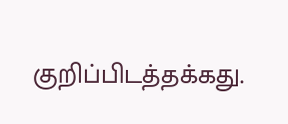குறிப்பிடத்தக்கது.